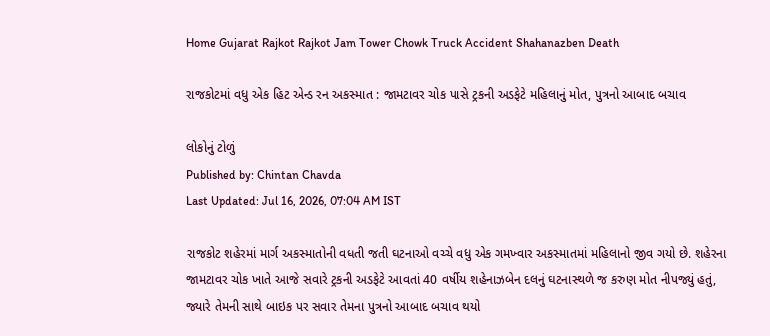Home Gujarat Rajkot Rajkot Jam Tower Chowk Truck Accident Shahanazben Death

રાજકોટમાં વધુ એક હિટ એન્ડ રન અકસ્માત : જામટાવર ચોક પાસે ટ્રકની અડફેટે મહિલાનું મોત, પુત્રનો આબાદ બચાવ

લોકોનું ટોળું
Published by: Chintan Chavda
Last Updated: Jul 16, 2026, 07:04 AM IST

રાજકોટ શહેરમાં માર્ગ અકસ્માતોની વધતી જતી ઘટનાઓ વચ્ચે વધુ એક ગમખ્વાર અકસ્માતમાં મહિલાનો જીવ ગયો છે. શહેરના જામટાવર ચોક ખાતે આજે સવારે ટ્રકની અડફેટે આવતાં 40 વર્ષીય શહેનાઝબેન દલનું ઘટનાસ્થળે જ કરુણ મોત નીપજ્યું હતું, જ્યારે તેમની સાથે બાઇક પર સવાર તેમના પુત્રનો આબાદ બચાવ થયો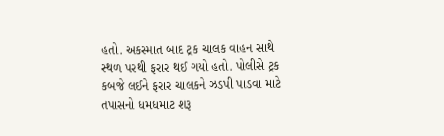હતો. અકસ્માત બાદ ટ્રક ચાલક વાહન સાથે સ્થળ પરથી ફરાર થઈ ગયો હતો. પોલીસે ટ્રક કબજે લઈને ફરાર ચાલકને ઝડપી પાડવા માટે તપાસનો ધમધમાટ શરૂ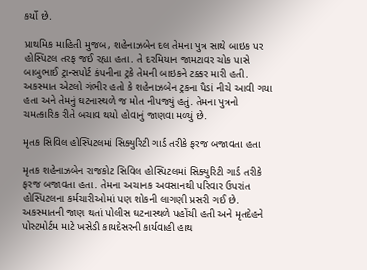કર્યો છે.

પ્રાથમિક માહિતી મુજબ, શહેનાઝબેન દલ તેમના પુત્ર સાથે બાઇક પર હોસ્પિટલ તરફ જઈ રહ્યા હતા. તે દરમિયાન જામટાવર ચોક પાસે બાબુભાઈ ટ્રાન્સપોર્ટ કંપનીના ટ્રકે તેમની બાઇકને ટક્કર મારી હતી. અકસ્માત એટલો ગંભીર હતો કે શહેનાઝબેન ટ્રકના પૈડાં નીચે આવી ગયા હતા અને તેમનું ઘટનાસ્થળે જ મોત નીપજ્યું હતું. તેમના પુત્રનો ચમત્કારિક રીતે બચાવ થયો હોવાનું જાણવા મળ્યું છે.

મૃતક સિવિલ હોસ્પિટલમાં સિક્યુરિટી ગાર્ડ તરીકે ફરજ બજાવતા હતા

મૃતક શહેનાઝબેન રાજકોટ સિવિલ હોસ્પિટલમાં સિક્યુરિટી ગાર્ડ તરીકે ફરજ બજાવતા હતા. તેમના અચાનક અવસાનથી પરિવાર ઉપરાંત હોસ્પિટલના કર્મચારીઓમાં પણ શોકની લાગણી પ્રસરી ગઈ છે. અકસ્માતની જાણ થતાં પોલીસ ઘટનાસ્થળે પહોંચી હતી અને મૃતદેહને પોસ્ટમોર્ટમ માટે ખસેડી કાયદેસરની કાર્યવાહી હાથ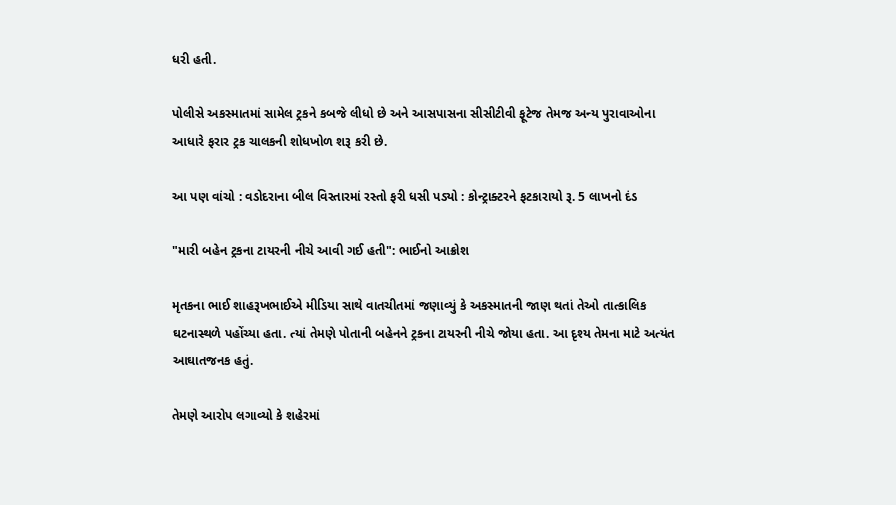ધરી હતી.

પોલીસે અકસ્માતમાં સામેલ ટ્રકને કબજે લીધો છે અને આસપાસના સીસીટીવી ફૂટેજ તેમજ અન્ય પુરાવાઓના આધારે ફરાર ટ્રક ચાલકની શોધખોળ શરૂ કરી છે.

આ પણ વાંચો : વડોદરાના બીલ વિસ્તારમાં રસ્તો ફરી ધસી પડ્યો : કોન્ટ્રાક્ટરને ફટકારાયો રૂ. 5 લાખનો દંડ

"મારી બહેન ટ્રકના ટાયરની નીચે આવી ગઈ હતી": ભાઈનો આક્રોશ

મૃતકના ભાઈ શાહરૂખભાઈએ મીડિયા સાથે વાતચીતમાં જણાવ્યું કે અકસ્માતની જાણ થતાં તેઓ તાત્કાલિક ઘટનાસ્થળે પહોંચ્યા હતા. ત્યાં તેમણે પોતાની બહેનને ટ્રકના ટાયરની નીચે જોયા હતા. આ દૃશ્ય તેમના માટે અત્યંત આઘાતજનક હતું.

તેમણે આરોપ લગાવ્યો કે શહેરમાં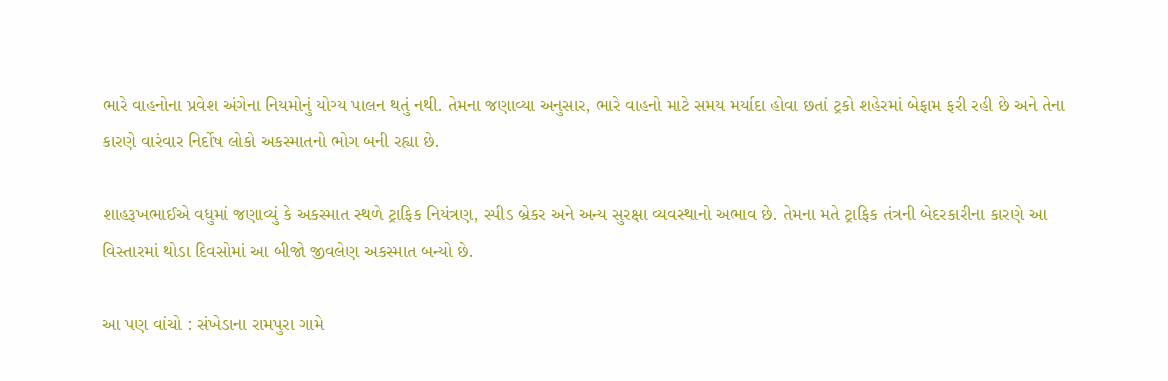ભારે વાહનોના પ્રવેશ અંગેના નિયમોનું યોગ્ય પાલન થતું નથી. તેમના જણાવ્યા અનુસાર, ભારે વાહનો માટે સમય મર્યાદા હોવા છતાં ટ્રકો શહેરમાં બેફામ ફરી રહી છે અને તેના કારણે વારંવાર નિર્દોષ લોકો અકસ્માતનો ભોગ બની રહ્યા છે.

શાહરૂખભાઈએ વધુમાં જણાવ્યું કે અકસ્માત સ્થળે ટ્રાફિક નિયંત્રણ, સ્પીડ બ્રેકર અને અન્ય સુરક્ષા વ્યવસ્થાનો અભાવ છે. તેમના મતે ટ્રાફિક તંત્રની બેદરકારીના કારણે આ વિસ્તારમાં થોડા દિવસોમાં આ બીજો જીવલેણ અકસ્માત બન્યો છે.

આ પણ વાંચો : સંખેડાના રામપુરા ગામે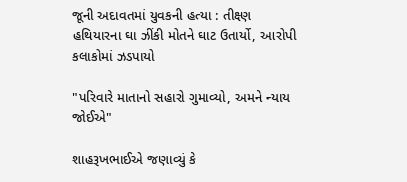જૂની અદાવતમાં યુવકની હત્યા : તીક્ષ્ણ હથિયારના ઘા ઝીંકી મોતને ઘાટ ઉતાર્યો, આરોપી કલાકોમાં ઝડપાયો

"પરિવારે માતાનો સહારો ગુમાવ્યો, અમને ન્યાય જોઈએ"

શાહરૂખભાઈએ જણાવ્યું કે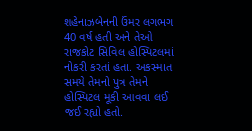શહેનાઝબેનની ઉંમર લગભગ 40 વર્ષ હતી અને તેઓ રાજકોટ સિવિલ હોસ્પિટલમાં નોકરી કરતાં હતા. અકસ્માત સમયે તેમનો પુત્ર તેમને હોસ્પિટલ મૂકી આવવા લઈ જઈ રહ્યો હતો.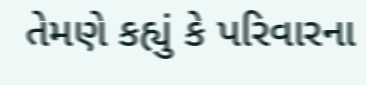તેમણે કહ્યું કે પરિવારના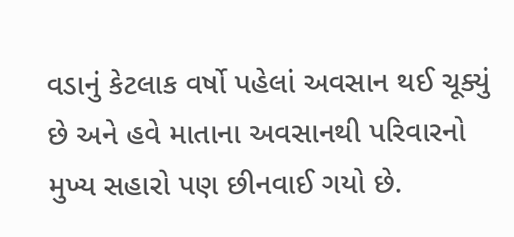વડાનું કેટલાક વર્ષો પહેલાં અવસાન થઈ ચૂક્યું છે અને હવે માતાના અવસાનથી પરિવારનો મુખ્ય સહારો પણ છીનવાઈ ગયો છે.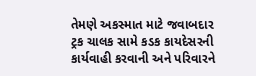તેમણે અકસ્માત માટે જવાબદાર ટ્રક ચાલક સામે કડક કાયદેસરની કાર્યવાહી કરવાની અને પરિવારને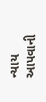ન્યાય આપવાની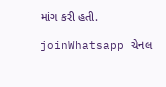માંગ કરી હતી.

joinWhatsapp ચેનલ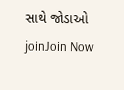સાથે જોડાઓ
joinJoin Now